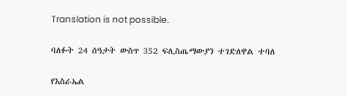Translation is not possible.

ባለፉት 24 ሰዓታት ውስጥ 352 ፍሊስጤማውያን ተገድለዋል ተባለ

የእስራኤል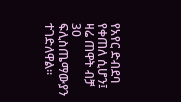የአየር ድብደባ የቀጠለ ሲሆን፤ ዛሬ ጠዋት ብቻ 30 ፍሊስጤማውያን ተገድለዋል።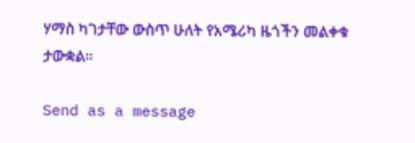ሃማስ ካገታቸው ውስጥ ሁለት የአሜሪካ ዜጎችን መልቀቁ ታውቋል።

Send as a message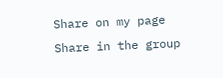Share on my page
Share in the group